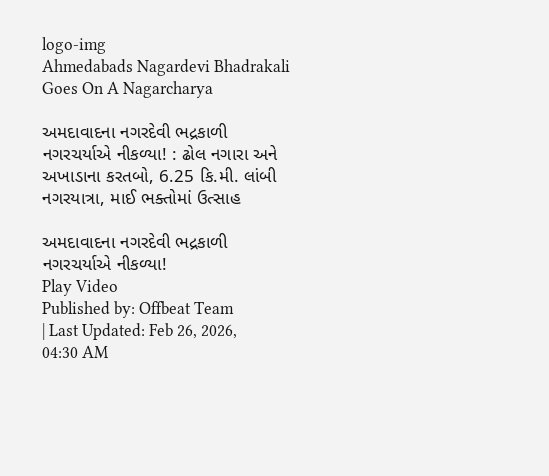logo-img
Ahmedabads Nagardevi Bhadrakali Goes On A Nagarcharya

અમદાવાદના નગરદેવી ભદ્રકાળી નગરચર્યાએ નીકળ્યા! : ઢોલ નગારા અને અખાડાના કરતબો, 6.25 કિ.મી. લાંબી નગરયાત્રા, માઈ ભક્તોમાં ઉત્સાહ

અમદાવાદના નગરદેવી ભદ્રકાળી નગરચર્યાએ નીકળ્યા!
Play Video
Published by: Offbeat Team
| Last Updated: Feb 26, 2026, 04:30 AM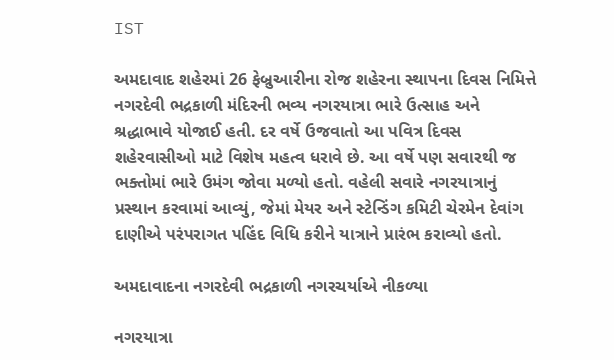IST

અમદાવાદ શહેરમાં 26 ફેબ્રુઆરીના રોજ શહેરના સ્થાપના દિવસ નિમિત્તે નગરદેવી ભદ્રકાળી મંદિરની ભવ્ય નગરયાત્રા ભારે ઉત્સાહ અને શ્રદ્ધાભાવે યોજાઈ હતી. દર વર્ષે ઉજવાતો આ પવિત્ર દિવસ શહેરવાસીઓ માટે વિશેષ મહત્વ ધરાવે છે. આ વર્ષે પણ સવારથી જ ભક્તોમાં ભારે ઉમંગ જોવા મળ્યો હતો. વહેલી સવારે નગરયાત્રાનું પ્રસ્થાન કરવામાં આવ્યું, જેમાં મેયર અને સ્ટેન્ડિંગ કમિટી ચેરમેન દેવાંગ દાણીએ પરંપરાગત પહિંદ વિધિ કરીને યાત્રાને પ્રારંભ કરાવ્યો હતો.

અમદાવાદના નગરદેવી ભદ્રકાળી નગરચર્યાએ નીકળ્યા

નગરયાત્રા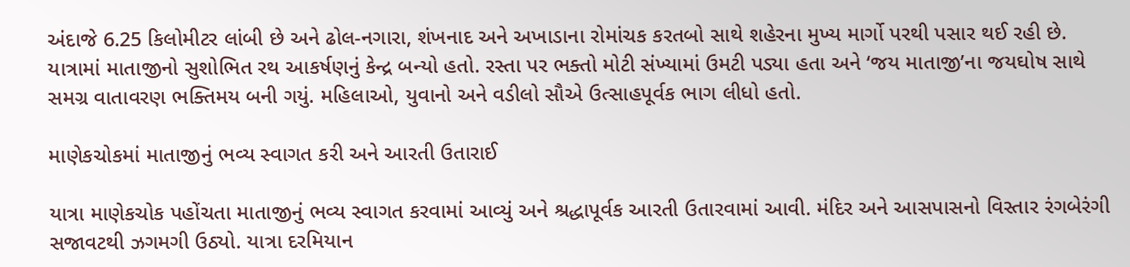અંદાજે 6.25 કિલોમીટર લાંબી છે અને ઢોલ-નગારા, શંખનાદ અને અખાડાના રોમાંચક કરતબો સાથે શહેરના મુખ્ય માર્ગો પરથી પસાર થઈ રહી છે. યાત્રામાં માતાજીનો સુશોભિત રથ આકર્ષણનું કેન્દ્ર બન્યો હતો. રસ્તા પર ભક્તો મોટી સંખ્યામાં ઉમટી પડ્યા હતા અને ‘જય માતાજી’ના જયઘોષ સાથે સમગ્ર વાતાવરણ ભક્તિમય બની ગયું. મહિલાઓ, યુવાનો અને વડીલો સૌએ ઉત્સાહપૂર્વક ભાગ લીધો હતો.

માણેકચોકમાં માતાજીનું ભવ્ય સ્વાગત કરી અને આરતી ઉતારાઈ

યાત્રા માણેકચોક પહોંચતા માતાજીનું ભવ્ય સ્વાગત કરવામાં આવ્યું અને શ્રદ્ધાપૂર્વક આરતી ઉતારવામાં આવી. મંદિર અને આસપાસનો વિસ્તાર રંગબેરંગી સજાવટથી ઝગમગી ઉઠ્યો. યાત્રા દરમિયાન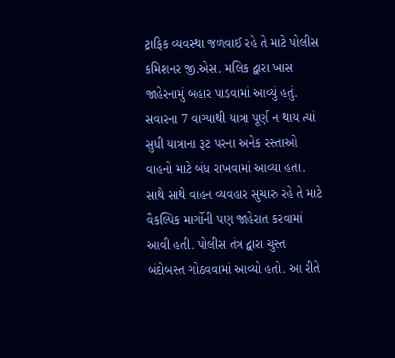ટ્રાફિક વ્યવસ્થા જળવાઈ રહે તે માટે પોલીસ કમિશનર જી.એસ. મલિક દ્વારા ખાસ જાહેરનામું બહાર પાડવામાં આવ્યું હતું. સવારના 7 વાગ્યાથી યાત્રા પૂર્ણ ન થાય ત્યાં સુધી યાત્રાના રૂટ પરના અનેક રસ્તાઓ વાહનો માટે બંધ રાખવામાં આવ્યા હતા. સાથે સાથે વાહન વ્યવહાર સુચારુ રહે તે માટે વૈકલ્પિક માર્ગોની પણ જાહેરાત કરવામાં આવી હતી. પોલીસ તંત્ર દ્વારા ચુસ્ત બંદોબસ્ત ગોઠવવામાં આવ્યો હતો. આ રીતે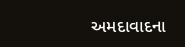અમદાવાદના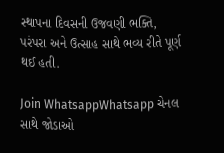સ્થાપના દિવસની ઉજવણી ભક્તિ, પરંપરા અને ઉત્સાહ સાથે ભવ્ય રીતે પૂર્ણ થઈ હતી.

Join WhatsappWhatsapp ચેનલ સાથે જોડાઓ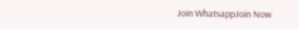Join WhatsappJoin Now